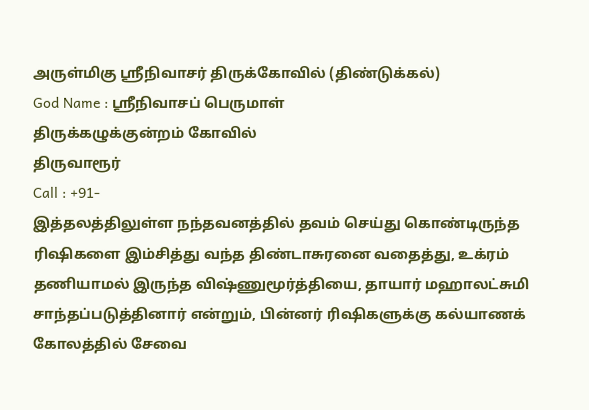அருள்மிகு ஸ்ரீநிவாசர் திருக்கோவில் (திண்டுக்கல்)
God Name : ஸ்ரீநிவாசப் பெருமாள்
திருக்கழுக்குன்றம் கோவில்
திருவாரூர்
Call : +91-
இத்தலத்திலுள்ள நந்தவனத்தில் தவம் செய்து கொண்டிருந்த ரிஷிகளை இம்சித்து வந்த திண்டாசுரனை வதைத்து, உக்ரம் தணியாமல் இருந்த விஷ்ணுமூர்த்தியை, தாயார் மஹாலட்சுமி சாந்தப்படுத்தினார் என்றும், பின்னர் ரிஷிகளுக்கு கல்யாணக் கோலத்தில் சேவை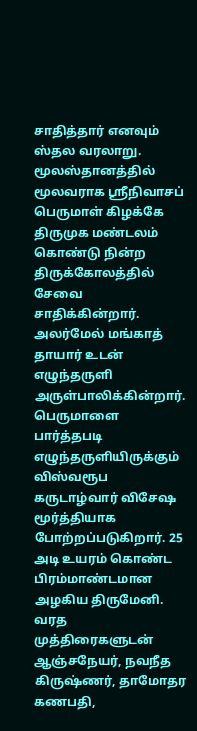சாதித்தார் எனவும் ஸ்தல வரலாறு.
மூலஸ்தானத்தில் மூலவராக ஸ்ரீநிவாசப் பெருமாள் கிழக்கே திருமுக மண்டலம் கொண்டு நின்ற திருக்கோலத்தில் சேவை சாதிக்கின்றார். அலர்மேல் மங்காத் தாயார் உடன் எழுந்தருளி அருள்பாலிக்கின்றார். பெருமாளை பார்த்தபடி எழுந்தருளியிருக்கும் விஸ்வரூப கருடாழ்வார் விசேஷ மூர்த்தியாக போற்றப்படுகிறார். 25 அடி உயரம் கொண்ட பிரம்மாண்டமான அழகிய திருமேனி. வரத முத்திரைகளுடன் ஆஞ்சநேயர், நவநீத கிருஷ்ணர், தாமோதர கணபதி,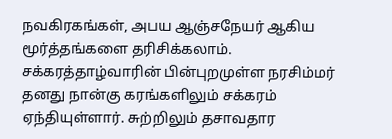நவகிரகங்கள், அபய ஆஞ்சநேயர் ஆகிய மூர்த்தங்களை தரிசிக்கலாம். சக்கரத்தாழ்வாரின் பின்புறமுள்ள நரசிம்மர் தனது நான்கு கரங்களிலும் சக்கரம் ஏந்தியுள்ளார். சுற்றிலும் தசாவதார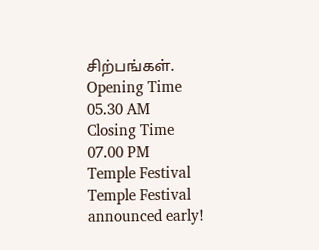சிற்பங்கள்.
Opening Time
05.30 AM
Closing Time
07.00 PM
Temple Festival
Temple Festival announced early!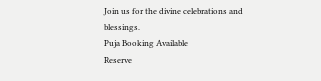Join us for the divine celebrations and blessings.
Puja Booking Available
Reserve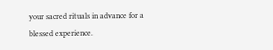your sacred rituals in advance for a blessed experience.